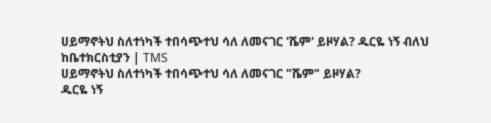ሀይማኖትህ ስለተነካች ተበሳጭተህ ሳለ ለመናገር 'ሼም' ይዞሃል? ዱርዬ ነኝ ብለህ ከቤተክርስቲያን | TMS
ሀይማኖትህ ስለተነካች ተበሳጭተህ ሳለ ለመናገር "ሼም" ይዞሃል?
ዱርዬ ነኝ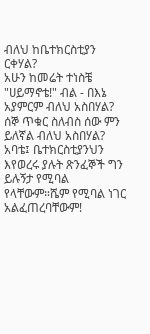ብለህ ከቤተክርስቲያን ርቀሃል?
አሁን ከመሬት ተነስቼ "ሀይማኖቴ!" ብል - በእኔ አያምርም ብለህ አስበሃል?
ሰኞ ጥቁር ስለብስ ሰው ምን ይለኛል ብለህ አስበሃል?
አባቴ፤ ቤተክርስቲያንህን እየወረሩ ያሉት ጽንፈኞች ግን ይሉኝታ የሚባል የላቸውም።ሼም የሚባል ነገር አልፈጠረባቸውም!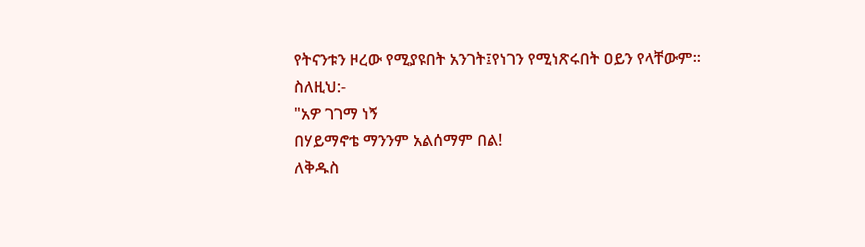የትናንቱን ዞረው የሚያዩበት አንገት፤የነገን የሚነጽሩበት ዐይን የላቸውም።
ስለዚህ:-
"አዎ ገገማ ነኝ
በሃይማኖቴ ማንንም አልሰማም በል!
ለቅዱስ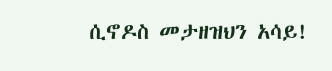ሲኖዶስ መታዘዝህን አሳይ!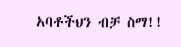አባቶችህን ብቻ ስማ!!